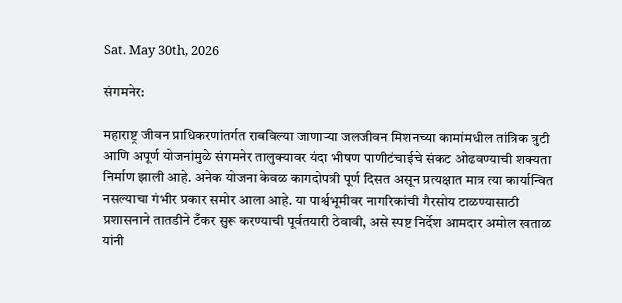Sat. May 30th, 2026

संगमनेर:

महाराष्ट्र जीवन प्राधिकरणांतर्गत राबविल्या जाणाऱ्या जलजीवन मिशनच्या कामांमधील तांत्रिक त्रुटी आणि अपूर्ण योजनांमुळे संगमनेर तालुक्यावर यंदा भीषण पाणीटंचाईचे संकट ओढवण्याची शक्यता निर्माण झाली आहे. अनेक योजना केवळ कागदोपत्री पूर्ण दिसत असून प्रत्यक्षात मात्र त्या कार्यान्वित नसल्याचा गंभीर प्रकार समोर आला आहे. या पार्श्वभूमीवर नागरिकांची गैरसोय टाळण्यासाठी प्रशासनाने तातडीने टँकर सुरू करण्याची पूर्वतयारी ठेवावी, असे स्पष्ट निर्देश आमदार अमोल खताळ यांनी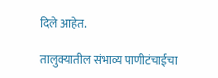दिले आहेत.

तालुक्यातील संभाव्य पाणीटंचाईचा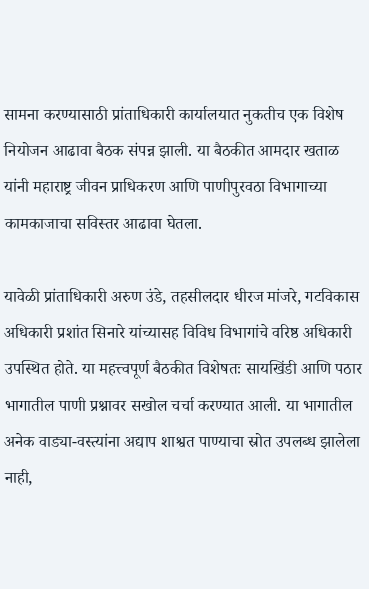सामना करण्यासाठी प्रांताधिकारी कार्यालयात नुकतीच एक विशेष नियोजन आढावा बैठक संपन्न झाली. या बैठकीत आमदार खताळ यांनी महाराष्ट्र जीवन प्राधिकरण आणि पाणीपुरवठा विभागाच्या कामकाजाचा सविस्तर आढावा घेतला.

यावेळी प्रांताधिकारी अरुण उंडे, तहसीलदार धीरज मांजरे, गटविकास अधिकारी प्रशांत सिनारे यांच्यासह विविध विभागांचे वरिष्ठ अधिकारी उपस्थित होते. या महत्त्वपूर्ण बैठकीत विशेषतः सायखिंडी आणि पठार भागातील पाणी प्रश्नावर सखोल चर्चा करण्यात आली. या भागातील अनेक वाड्या-वस्त्यांना अद्याप शाश्वत पाण्याचा स्रोत उपलब्ध झालेला नाही,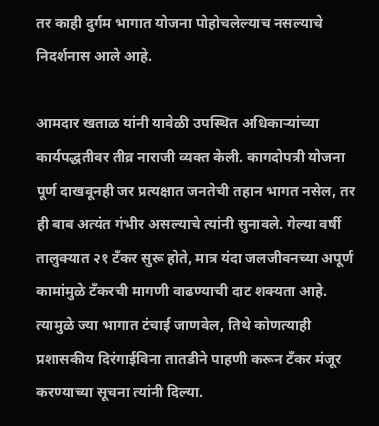तर काही दुर्गम भागात योजना पोहोचलेल्याच नसल्याचे निदर्शनास आले आहे.

आमदार खताळ यांनी यावेळी उपस्थित अधिकाऱ्यांच्या कार्यपद्धतीवर तीव्र नाराजी व्यक्त केली. कागदोपत्री योजना पूर्ण दाखवूनही जर प्रत्यक्षात जनतेची तहान भागत नसेल, तर ही बाब अत्यंत गंभीर असल्याचे त्यांनी सुनावले. गेल्या वर्षी तालुक्यात २१ टँकर सुरू होते, मात्र यंदा जलजीवनच्या अपूर्ण कामांमुळे टँकरची मागणी वाढण्याची दाट शक्यता आहे. त्यामुळे ज्या भागात टंचाई जाणवेल, तिथे कोणत्याही प्रशासकीय दिरंगाईविना तातडीने पाहणी करून टँकर मंजूर करण्याच्या सूचना त्यांनी दिल्या.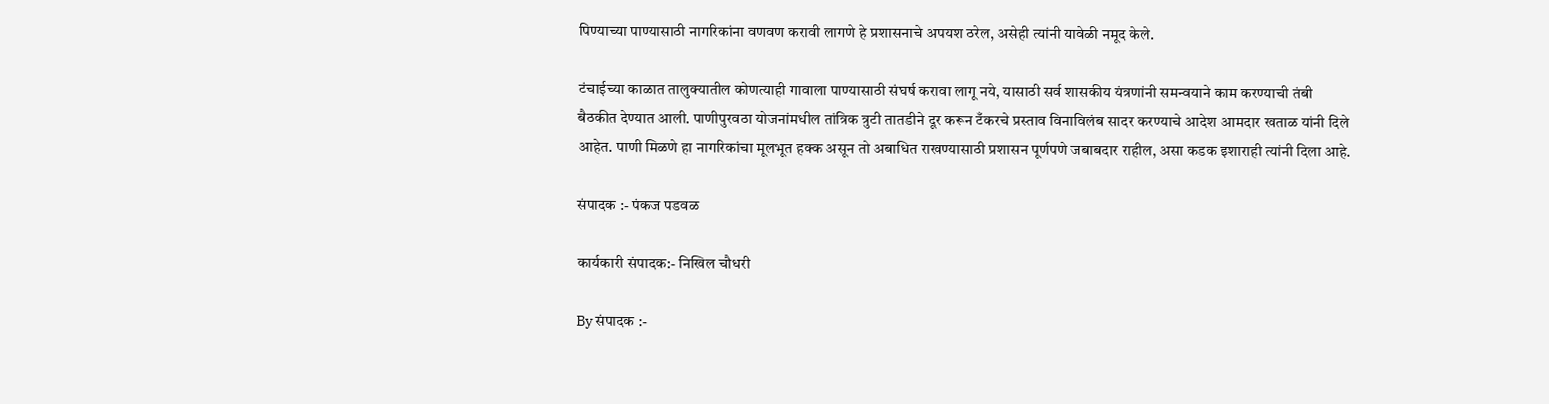पिण्याच्या पाण्यासाठी नागरिकांना वणवण करावी लागणे हे प्रशासनाचे अपयश ठरेल, असेही त्यांनी यावेळी नमूद केले.

टंचाईच्या काळात तालुक्यातील कोणत्याही गावाला पाण्यासाठी संघर्ष करावा लागू नये, यासाठी सर्व शासकीय यंत्रणांनी समन्वयाने काम करण्याची तंबी बैठकीत देण्यात आली. पाणीपुरवठा योजनांमधील तांत्रिक त्रुटी तातडीने दूर करून टँकरचे प्रस्ताव विनाविलंब सादर करण्याचे आदेश आमदार खताळ यांनी दिले आहेत. पाणी मिळणे हा नागरिकांचा मूलभूत हक्क असून तो अबाधित राखण्यासाठी प्रशासन पूर्णपणे जबाबदार राहील, असा कडक इशाराही त्यांनी दिला आहे.

संपादक :- पंकज पडवळ

कार्यकारी संपादक:- निखिल चौधरी

By संपादक :-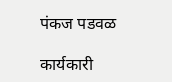पंकज पडवळ

कार्यकारी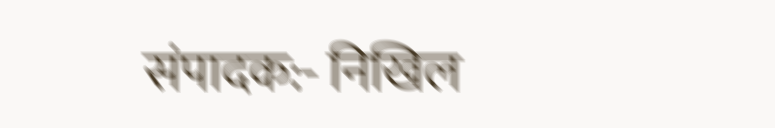संपादक:- निखिल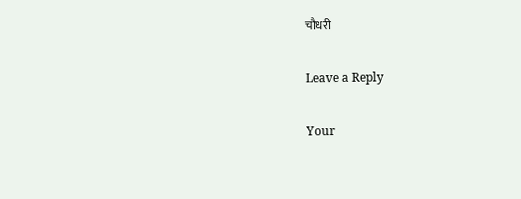चौधरी

Leave a Reply

Your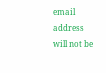email address will not be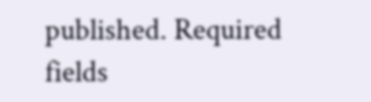published. Required fields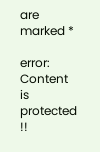are marked *

error: Content is protected !!